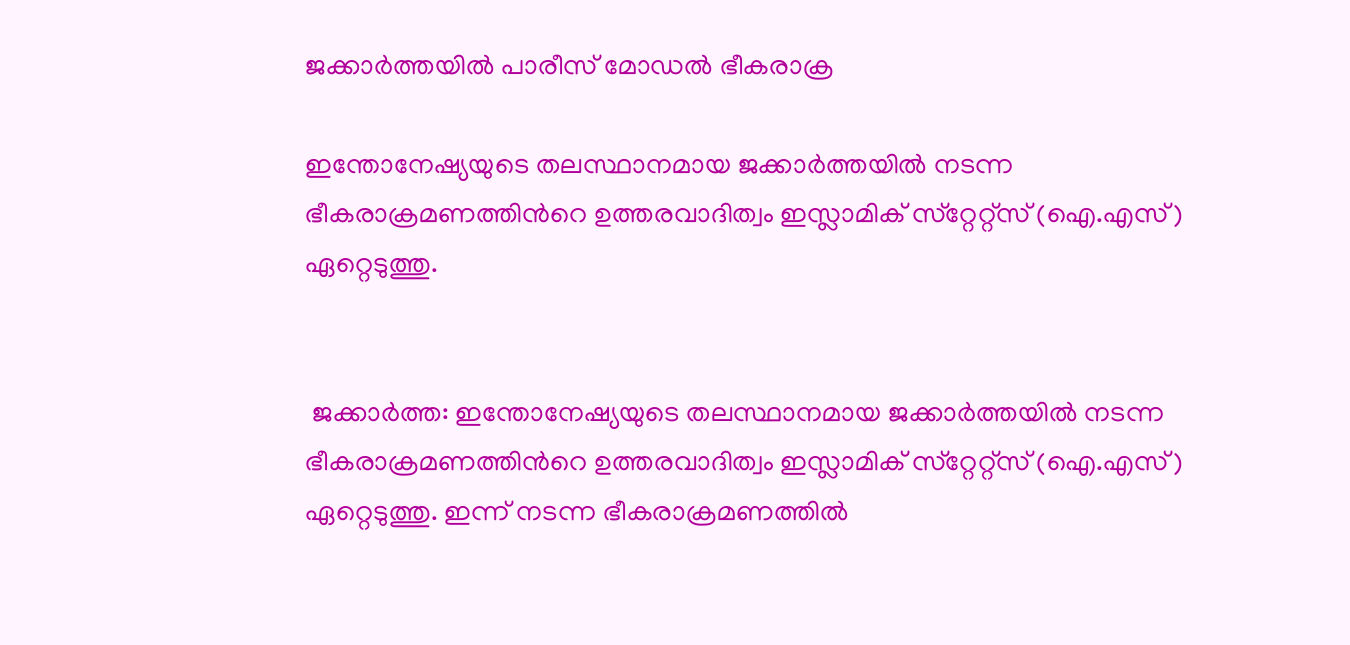ജക്കാര്‍ത്തയില്‍ പാരീസ് മോഡല്‍ ഭീകരാക്ര

ഇന്തോനേഷ്യയുടെ തലസ്ഥാനമായ ജക്കാര്‍ത്തയില്‍ നടന്ന ഭീകരാക്രമണത്തിന്‍റെ ഉത്തരവാദിത്വം ഇസ്ലാമിക് സ്‌റ്റേറ്റ്സ് (ഐ.എസ്) ഏറ്റെടുത്തു.


 ജക്കാര്‍ത്ത: ഇന്തോനേഷ്യയുടെ തലസ്ഥാനമായ ജക്കാര്‍ത്തയില്‍ നടന്ന ഭീകരാക്രമണത്തിന്‍റെ ഉത്തരവാദിത്വം ഇസ്ലാമിക് സ്‌റ്റേറ്റ്സ് (ഐ.എസ്) ഏറ്റെടുത്തു. ഇന്ന് നടന്ന ഭീകരാക്രമണത്തില്‍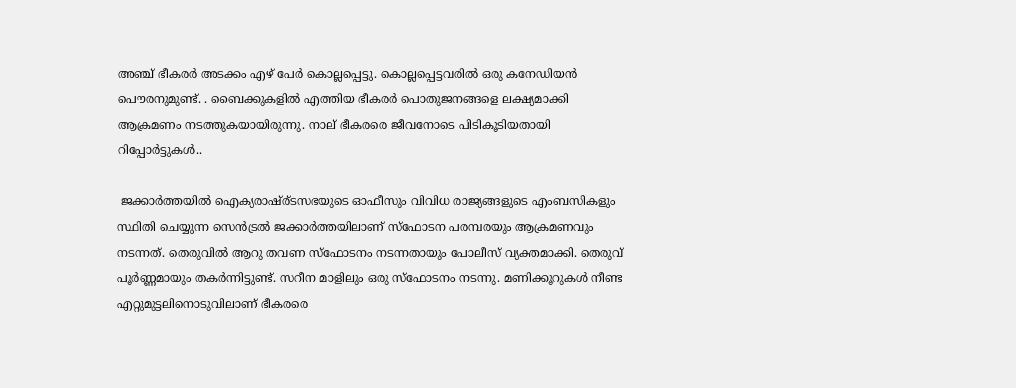അഞ്ച് ഭീകരര്‍ അടക്കം എഴ് പേര്‍ കൊല്ലപ്പെട്ടു. കൊല്ലപ്പെട്ടവരില്‍ ഒരു കനേഡിയന്‍ പൌരനുമുണ്ട്. . ബൈക്കുകളില്‍ എത്തിയ ഭീകരര്‍ പൊതുജനങ്ങളെ ലക്ഷ്യമാക്കി ആക്രമണം നടത്തുകയായിരുന്നു. നാല് ഭീകരരെ ജീവനോടെ പിടികൂടിയതായി റിപ്പോര്‍ട്ടുകള്‍..

 ജക്കാര്‍ത്തയില്‍ ഐക്യരാഷ്ര്ടസഭയുടെ ഓഫീസും വിവിധ രാജ്യങ്ങളുടെ എംബസികളും സ്ഥിതി ചെയ്യുന്ന സെന്‍ട്രല്‍ ജക്കാര്‍ത്തയിലാണ് സ്ഫോടന പരമ്പരയും ആക്രമണവും നടന്നത്. തെരുവില്‍ ആറു തവണ സ്ഫോടനം നടന്നതായും പോലീസ് വ്യക്തമാക്കി. തെരുവ് പൂര്‍ണ്ണമായും തകര്‍ന്നിട്ടുണ്ട്. സറീന മാളിലും ഒരു സ്ഫോടനം നടന്നു. മണിക്കൂറുകള്‍ നീണ്ട എറ്റുമുട്ടലിനൊടുവിലാണ് ഭീകരരെ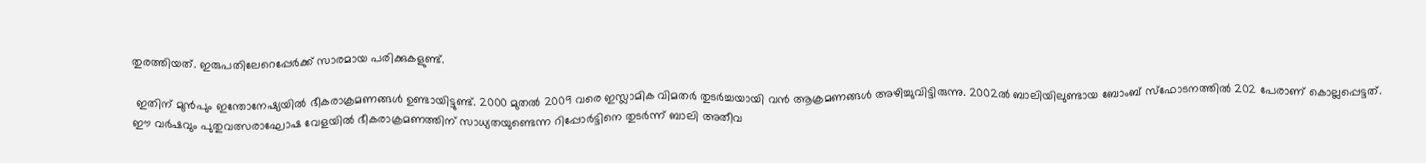തുരത്തിയത്. ഇരുപതിലേറെപ്പേര്‍ക്ക് സാരമായ പരിക്കുകളുണ്ട്.

 ഇതിന് മുന്‍പും ഇന്തോനേഷ്യയില്‍ ഭീകരാക്രമണങ്ങള്‍ ഉണ്ടായിട്ടുണ്ട്. 2000 മുതല്‍ 2009 വരെ ഇസ്ലാമിക വിമതര്‍ തുടര്‍ച്ചയായി വന്‍ ആക്രമണങ്ങള്‍ അഴിച്ചുവിട്ടിരുന്നു. 2002ല്‍ ബാലിയിലുണ്ടായ ബോംബ് സ്ഫോടനത്തില്‍ 202 പേരാണ് കൊല്ലപ്പെട്ടത്. ഈ വര്‍ഷവും പുതുവത്സരാഘോഷ വേളയില്‍ ഭീകരാക്രമണത്തിന് സാധ്യതയുണ്ടെന്ന റിപ്പോര്‍ട്ടിനെ തുടര്‍ന്ന് ബാലി അതീവ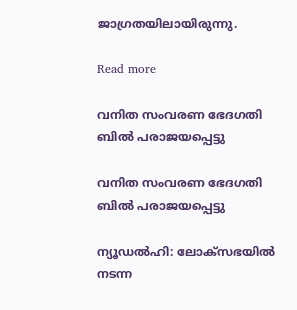ജാഗ്രതയിലായിരുന്നു.

Read more

വനിത സംവരണ ഭേദഗതി ബില്‍ പരാജയപ്പെട്ടു

വനിത സംവരണ ഭേദഗതി ബില്‍ പരാജയപ്പെട്ടു

ന്യൂഡല്‍ഹി: ലോക്‌സഭയില്‍ നടന്ന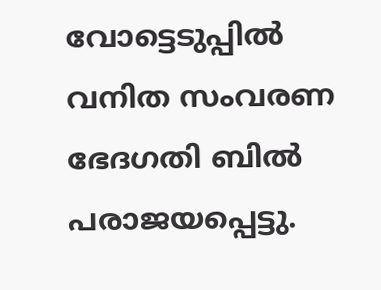വോട്ടെടുപ്പില്‍ വനിത സംവരണ ഭേദഗതി ബില്‍ പരാജയപ്പെട്ടു.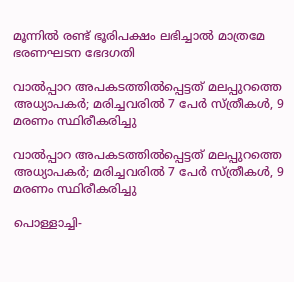മൂന്നില്‍ രണ്ട് ഭൂരിപക്ഷം ലഭിച്ചാല്‍ മാത്രമേ ഭരണഘടന ഭേദഗതി

വാല്‍പ്പാറ അപകടത്തിൽപ്പെട്ടത് മലപ്പുറത്തെ അധ്യാപകർ; മരിച്ചവരിൽ 7 പേർ സ്ത്രീകൾ, 9 മരണം സ്ഥിരീകരിച്ചു

വാല്‍പ്പാറ അപകടത്തിൽപ്പെട്ടത് മലപ്പുറത്തെ അധ്യാപകർ; മരിച്ചവരിൽ 7 പേർ സ്ത്രീകൾ, 9 മരണം സ്ഥിരീകരിച്ചു

പൊള്ളാച്ചി-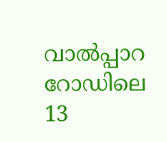വാൽപ്പാറ റോഡിലെ 13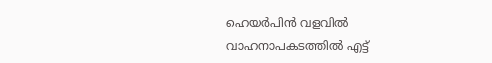ഹെയർപിൻ വളവിൽ വാഹനാപകടത്തില്‍ എട്ട്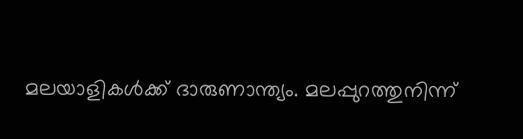മലയാളികള്‍ക്ക് ദാരുണാന്ത്യം. മലപ്പുറത്തുനിന്ന്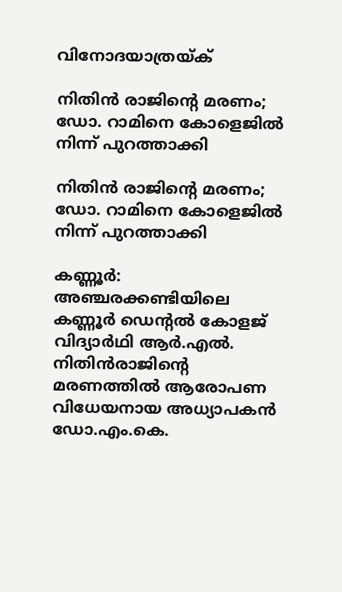വിനോദയാത്രയ്ക്

നിതിൻ രാജിന്‍റെ മരണം; ഡോ. റാമിനെ കോളെജിൽ നിന്ന് പുറത്താക്കി

നിതിൻ രാജിന്‍റെ മരണം; ഡോ. റാമിനെ കോളെജിൽ നിന്ന് പുറത്താക്കി

കണ്ണൂർ: അഞ്ചരക്കണ്ടിയിലെ കണ്ണൂർ ഡെന്‍റൽ കോളജ് വിദ്യാർഥി ആർ.എൽ. നിതിൻരാജിന്‍റെ മരണത്തിൽ ആരോപണ വിധേയനായ അധ്യാപകൻ ഡോ.എം.കെ.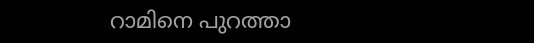റാമിനെ പുറത്താ